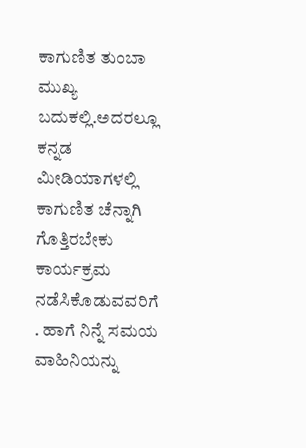ಕಾಗುಣಿತ ತುಂಬಾ ಮುಖ್ಯ ಬದುಕಲ್ಲಿ.ಅದರಲ್ಲೂ ಕನ್ನಡ ಮೀಡಿಯಾಗಳಲ್ಲಿ ಕಾಗುಣಿತ ಚೆನ್ನಾಗಿ ಗೊತ್ತಿರಬೇಕು ಕಾರ್ಯಕ್ರಮ ನಡೆಸಿಕೊಡುವವರಿಗೆ
. ಹಾಗೆ ನಿನ್ನೆ ಸಮಯ ವಾಹಿನಿಯನ್ನು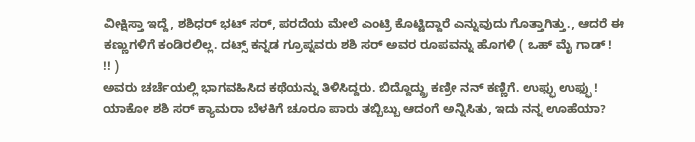ವೀಕ್ಷಿಸ್ತಾ ಇದ್ದೆ, ಶಶಿಧರ್ ಭಟ್ ಸರ್, ಪರದೆಯ ಮೇಲೆ ಎಂಟ್ರಿ ಕೊಟ್ಟಿದ್ದಾರೆ ಎನ್ನುವುದು ಗೊತ್ತಾಗಿತ್ತು., ಆದರೆ ಈ ಕಣ್ಣುಗಳಿಗೆ ಕಂಡಿರಲಿಲ್ಲ. ದಟ್ಸ್ ಕನ್ನಡ ಗ್ರೂಪ್ನವರು ಶಶಿ ಸರ್ ಅವರ ರೂಪವನ್ನು ಹೊಗಳಿ ( ಒಹ್ ಮೈ ಗಾಡ್ !
!! )
ಅವರು ಚರ್ಚೆಯಲ್ಲಿ ಭಾಗವಹಿಸಿದ ಕಥೆಯನ್ನು ತಿಳಿಸಿದ್ದರು. ಬಿದ್ದೊದ್ದ್ರು ಕಣ್ರೀ ನನ್ ಕಣ್ಣಿಗೆ. ಉಫ್ಫು ಉಫ್ಫು ! ಯಾಕೋ ಶಶಿ ಸರ್ ಕ್ಯಾಮರಾ ಬೆಳಕಿಗೆ ಚೂರೂ ಪಾರು ತಬ್ಬಿಬ್ಬು ಆದಂಗೆ ಅನ್ನಿಸಿತು, ಇದು ನನ್ನ ಊಹೆಯಾ?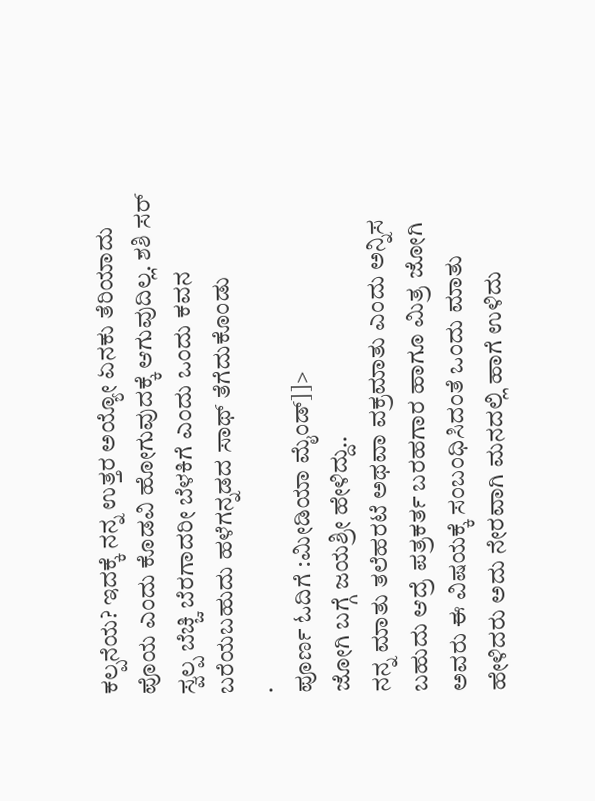ಕಲ್ಪನೆಯ? ಇದಕ್ಕೆ ನನ್ನ ಉತ್ತರ ಅಯ್ಯೋ ಏನಕು ತೆರಿಯಾದು ಪೊಯ ಎಂದು ಕೊಡವಿ ಹೋಗುವುದಕ್ಕೆ ಆಗುವುದಿಲ್ಲ. ಶಶಿ ಸರ್ ಸ್ವಲ್ಪ ಬೆಚ್ಚಿ ಬೆರಗಾದರೀ ಬೆಳಕಿಗೆ ಎಂದು ಒಂದು ಕವನ ಬರೆಯಬಹುದು ಹಳೆಗನ್ನಡದ ಸಾಥ್ ತೆಗೆದುಕೊಂಡು
.
ಪೂರ್ಣ ಓದಿಗೆ :ಮೀಡಿಯಾ ಮೈಂಡ್]]>
ಜೋಗಿ ಬಗ್ಗೆ ಜಯಶ್ರೀ ಹೇಳಿದ್ದು..
ನನ್ನ ಮಾತು ತಲೆಹರಟೆ ಅಥವಾ ವಕ್ರಮಾತು ಎಂದು ಅನ್ನಿಸ ಬಹುದು ಆದ್ರೆ ಪತ್ರಕರ್ತ ಬರಹಗಾರ ಹಾಗೂ ಮಿತ್ರ ಜೋಗಿ ಅವರು ಈ ವಿಷಯಕ್ಕೆ ಸಂಬಂಧಿಸಿದಂತೆ ಒಂದು ಮಾತು ಹೇಳಿದರು ಅದು ನೇರವಾಗಿ ಮನದಲ್ಲಿ ಹಾಗೆ ಉಳಿದು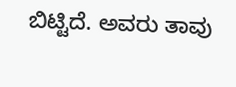ಬಿಟ್ಟಿದೆ. ಅವರು ತಾವು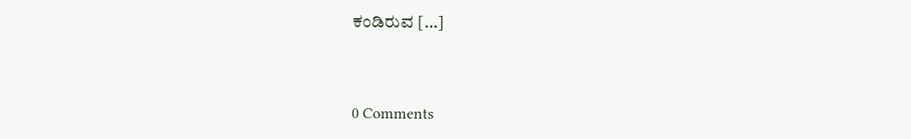ಕಂಡಿರುವ […]



0 Comments